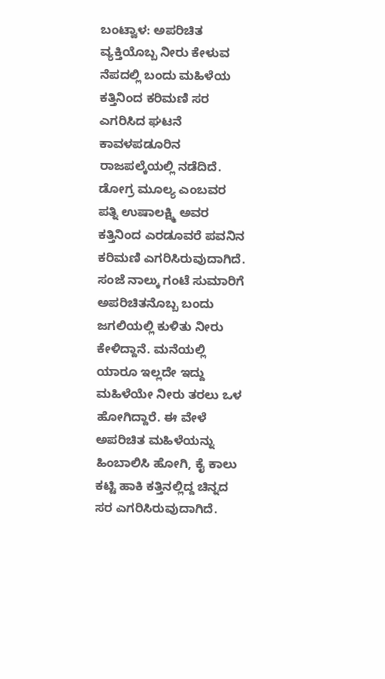ಬಂಟ್ವಾಳ: ಅಪರಿಚಿತ ವ್ಯಕ್ತಿಯೊಬ್ಬ ನೀರು ಕೇಳುವ ನೆಪದಲ್ಲಿ ಬಂದು ಮಹಿಳೆಯ ಕತ್ತಿನಿಂದ ಕರಿಮಣಿ ಸರ ಎಗರಿಸಿದ ಘಟನೆ ಕಾವಳಪಡೂರಿನ ರಾಜಪಲ್ಕೆಯಲ್ಲಿ ನಡೆದಿದೆ.
ಡೋಗ್ರ ಮೂಲ್ಯ ಎಂಬವರ ಪತ್ನಿ ಉಷಾಲಕ್ಷ್ಮಿ ಅವರ ಕತ್ತಿನಿಂದ ಎರಡೂವರೆ ಪವನಿನ ಕರಿಮಣಿ ಎಗರಿಸಿರುವುದಾಗಿದೆ.
ಸಂಜೆ ನಾಲ್ಕು ಗಂಟೆ ಸುಮಾರಿಗೆ ಅಪರಿಚಿತನೊಬ್ಬ ಬಂದು ಜಗಲಿಯಲ್ಲಿ ಕುಳಿತು ನೀರು ಕೇಳಿದ್ದಾನೆ. ಮನೆಯಲ್ಲಿ ಯಾರೂ ಇಲ್ಲದೇ ಇದ್ದು ಮಹಿಳೆಯೇ ನೀರು ತರಲು ಒಳ ಹೋಗಿದ್ದಾರೆ. ಈ ವೇಳೆ ಅಪರಿಚಿತ ಮಹಿಳೆಯನ್ನು ಹಿಂಬಾಲಿಸಿ ಹೋಗಿ, ಕೈ ಕಾಲು ಕಟ್ಟಿ ಹಾಕಿ ಕತ್ತಿನಲ್ಲಿದ್ದ ಚಿನ್ನದ ಸರ ಎಗರಿಸಿರುವುದಾಗಿದೆ.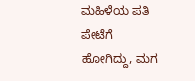ಮಹಿಳೆಯ ಪತಿ ಪೇಟೆಗೆ ಹೋಗಿದ್ದು, ಮಗ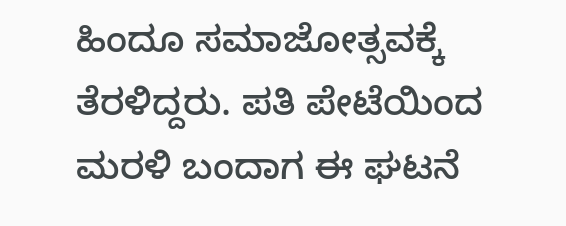ಹಿಂದೂ ಸಮಾಜೋತ್ಸವಕ್ಕೆ ತೆರಳಿದ್ದರು. ಪತಿ ಪೇಟೆಯಿಂದ ಮರಳಿ ಬಂದಾಗ ಈ ಘಟನೆ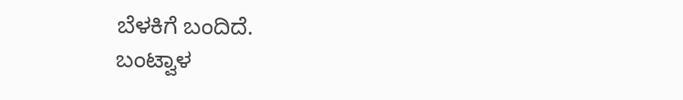ಬೆಳಕಿಗೆ ಬಂದಿದೆ.
ಬಂಟ್ವಾಳ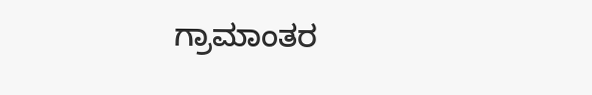ಗ್ರಾಮಾಂತರ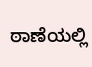ಠಾಣೆಯಲ್ಲಿ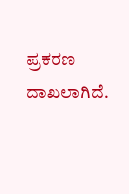ಪ್ರಕರಣ ದಾಖಲಾಗಿದೆ.